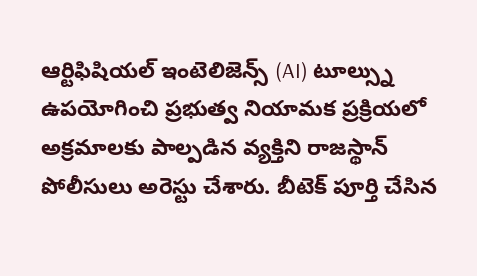ఆర్టిఫిషియల్ ఇంటెలిజెన్స్ (AI) టూల్స్ను ఉపయోగించి ప్రభుత్వ నియామక ప్రక్రియలో అక్రమాలకు పాల్పడిన వ్యక్తిని రాజస్థాన్ పోలీసులు అరెస్టు చేశారు. బీటెక్ పూర్తి చేసిన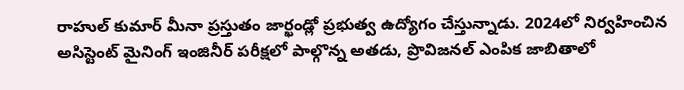రాహుల్ కుమార్ మీనా ప్రస్తుతం జార్ఖండ్లో ప్రభుత్వ ఉద్యోగం చేస్తున్నాడు. 2024లో నిర్వహించిన అసిస్టెంట్ మైనింగ్ ఇంజినీర్ పరీక్షలో పాల్గొన్న అతడు, ప్రొవిజనల్ ఎంపిక జాబితాలో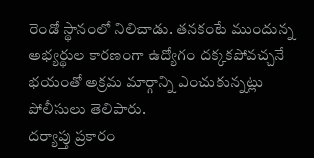రెండో స్థానంలో నిలిచాడు. తనకంటే ముందున్న అభ్యర్థుల కారణంగా ఉద్యోగం దక్కకపోవచ్చనే భయంతో అక్రమ మార్గాన్ని ఎంచుకున్నట్లు పోలీసులు తెలిపారు.
దర్యాప్తు ప్రకారం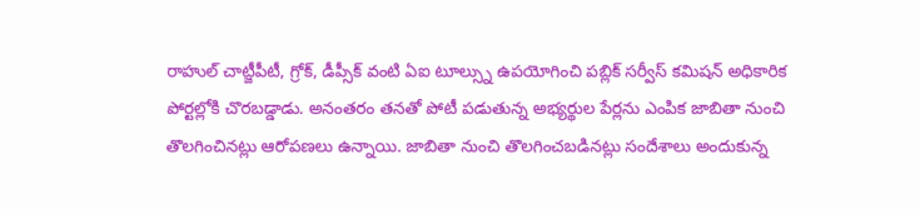రాహుల్ చాట్జీపీటీ, గ్రోక్, డీప్సీక్ వంటి ఏఐ టూల్స్ను ఉపయోగించి పబ్లిక్ సర్వీస్ కమిషన్ అధికారిక పోర్టల్లోకి చొరబడ్డాడు. అనంతరం తనతో పోటీ పడుతున్న అభ్యర్థుల పేర్లను ఎంపిక జాబితా నుంచి తొలగించినట్లు ఆరోపణలు ఉన్నాయి. జాబితా నుంచి తొలగించబడినట్లు సందేశాలు అందుకున్న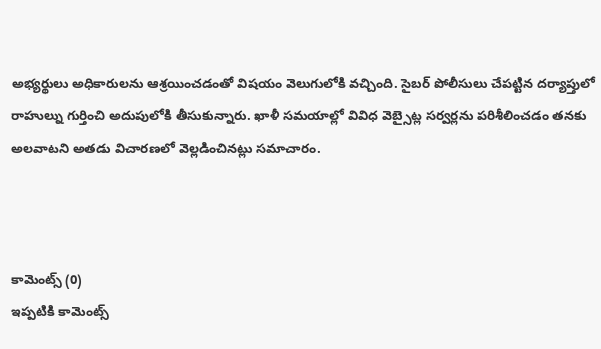అభ్యర్థులు అధికారులను ఆశ్రయించడంతో విషయం వెలుగులోకి వచ్చింది. సైబర్ పోలీసులు చేపట్టిన దర్యాప్తులో రాహుల్ను గుర్తించి అదుపులోకి తీసుకున్నారు. ఖాళీ సమయాల్లో వివిధ వెబ్సైట్ల సర్వర్లను పరిశీలించడం తనకు అలవాటని అతడు విచారణలో వెల్లడించినట్లు సమాచారం.



కామెంట్స్ (0)
ఇప్పటికి కామెంట్స్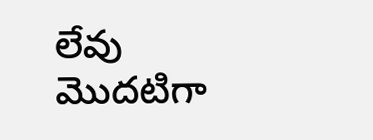లేవు
మొదటిగా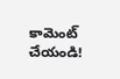కామెంట్ చేయండి!